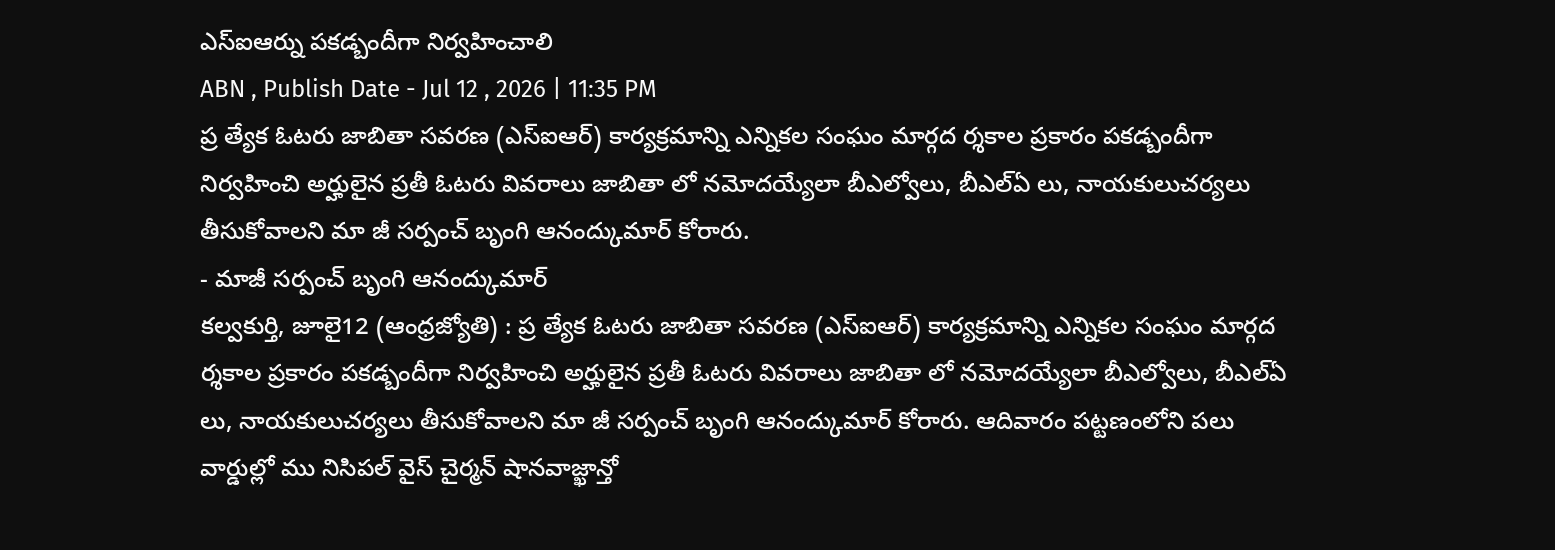ఎస్ఐఆర్ను పకడ్బందీగా నిర్వహించాలి
ABN , Publish Date - Jul 12 , 2026 | 11:35 PM
ప్ర త్యేక ఓటరు జాబితా సవరణ (ఎస్ఐఆర్) కార్యక్రమాన్ని ఎన్నికల సంఘం మార్గద ర్శకాల ప్రకారం పకడ్బందీగా నిర్వహించి అర్హులైన ప్రతీ ఓటరు వివరాలు జాబితా లో నమోదయ్యేలా బీఎల్వోలు, బీఎల్ఏ లు, నాయకులుచర్యలు తీసుకోవాలని మా జీ సర్పంచ్ బృంగి ఆనంద్కుమార్ కోరారు.
- మాజీ సర్పంచ్ బృంగి ఆనంద్కుమార్
కల్వకుర్తి, జూలై12 (ఆంధ్రజ్యోతి) : ప్ర త్యేక ఓటరు జాబితా సవరణ (ఎస్ఐఆర్) కార్యక్రమాన్ని ఎన్నికల సంఘం మార్గద ర్శకాల ప్రకారం పకడ్బందీగా నిర్వహించి అర్హులైన ప్రతీ ఓటరు వివరాలు జాబితా లో నమోదయ్యేలా బీఎల్వోలు, బీఎల్ఏ లు, నాయకులుచర్యలు తీసుకోవాలని మా జీ సర్పంచ్ బృంగి ఆనంద్కుమార్ కోరారు. ఆదివారం పట్టణంలోని పలు వార్డుల్లో ము నిసిపల్ వైస్ చైర్మన్ షానవాజ్ఖాన్తో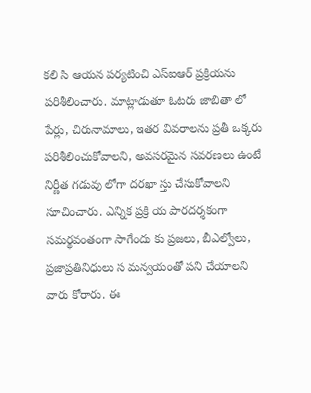కలి సి ఆయన పర్యటించి ఎస్ఐఆర్ ప్రక్రియను పరిశీలించారు. మాట్లాడుతూ ఓటరు జాబితా లో పేర్లు, చిరునామాలు, ఇతర వివరాలను ప్రతీ ఒక్కరు పరిశీలించుకోవాలని, అవసరమైన సవరణలు ఉంటే నిర్ణీత గడువు లోగా దరఖా స్తు చేసుకోవాలని సూచించారు. ఎన్నిక ప్రక్రి య పారదర్శకంగా సమర్థవంతంగా సాగేందు కు ప్రజలు, బీఎల్వోలు, ప్రజాప్రతినిధులు స మన్వయంతో పని చేయాలని వారు కోరారు. ఈ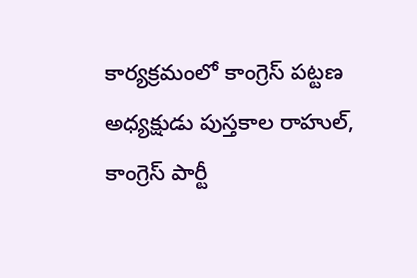కార్యక్రమంలో కాంగ్రెస్ పట్టణ అధ్యక్షుడు పుస్తకాల రాహుల్, కాంగ్రెస్ పార్టీ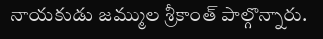నాయకుడు జమ్ముల శ్రీకాంత్ పాల్గొన్నారు.